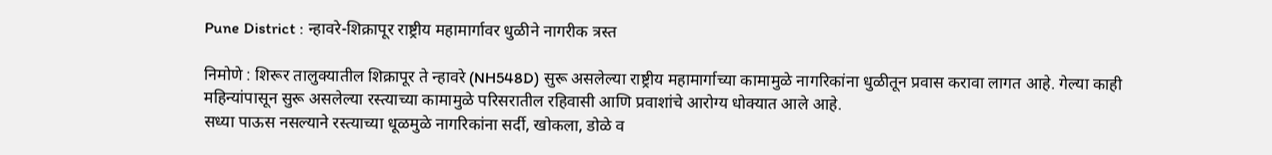Pune District : न्हावरे-शिक्रापूर राष्ट्रीय महामार्गावर धुळीने नागरीक त्रस्त

निमोणे : शिरूर तालुक्यातील शिक्रापूर ते न्हावरे (NH548D) सुरू असलेल्या राष्ट्रीय महामार्गाच्या कामामुळे नागरिकांना धुळीतून प्रवास करावा लागत आहे. गेल्या काही महिन्यांपासून सुरू असलेल्या रस्त्याच्या कामामुळे परिसरातील रहिवासी आणि प्रवाशांचे आरोग्य धोक्यात आले आहे.
सध्या पाऊस नसल्याने रस्त्याच्या धूळमुळे नागरिकांना सर्दी, खोकला, डोळे व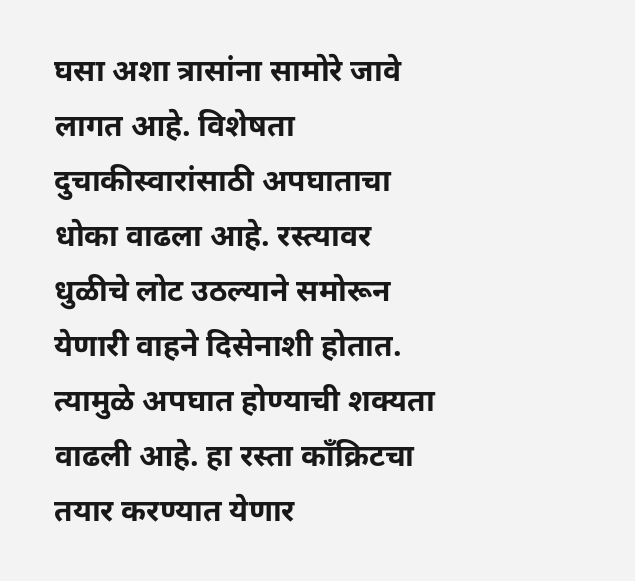घसा अशा त्रासांना सामोरे जावे लागत आहे. विशेषता दुचाकीस्वारांसाठी अपघाताचा धोका वाढला आहे. रस्त्यावर धुळीचे लोट उठल्याने समोरून येणारी वाहने दिसेनाशी होतात. त्यामुळे अपघात होण्याची शक्यता वाढली आहे. हा रस्ता काँक्रिटचा तयार करण्यात येणार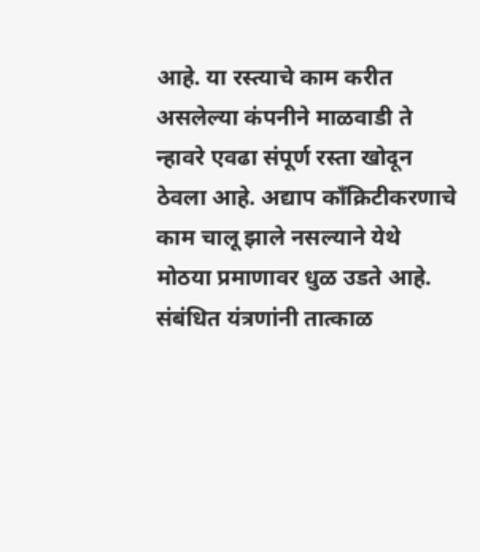आहे. या रस्त्याचे काम करीत असलेल्या कंपनीने माळवाडी ते न्हावरे एवढा संपूर्ण रस्ता खोदून ठेवला आहे. अद्याप काँक्रिटीकरणाचे काम चालू झाले नसल्याने येथे मोठया प्रमाणावर धुळ उडते आहे. संबंधित यंत्रणांनी तात्काळ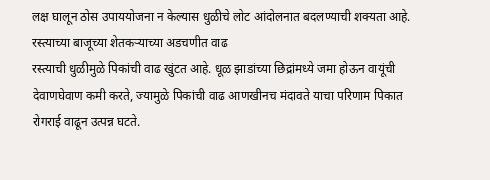लक्ष घालून ठोस उपाययोजना न केल्यास धुळीचे लोट आंदोलनात बदलण्याची शक्यता आहे.
रस्त्याच्या बाजूच्या शेतकऱ्याच्या अडचणीत वाढ
रस्त्याची धुळीमुळे पिकांची वाढ खुंटत आहे. धूळ झाडांच्या छिद्रांमध्ये जमा होऊन वायूंची देवाणघेवाण कमी करते, ज्यामुळे पिकांची वाढ आणखीनच मंदावते याचा परिणाम पिकात रोगराई वाढून उत्पन्न घटते.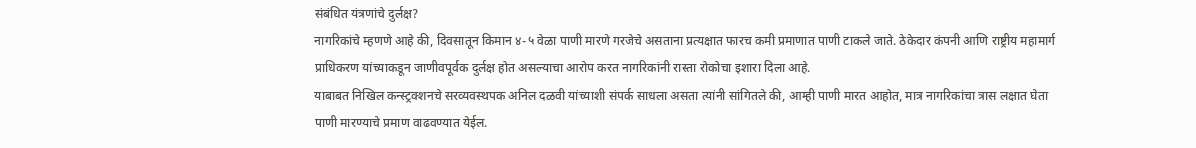संबंधित यंत्रणांचे दुर्लक्ष?
नागरिकांचे म्हणणे आहे की, दिवसातून किमान ४-५ वेळा पाणी मारणे गरजेचे असताना प्रत्यक्षात फारच कमी प्रमाणात पाणी टाकले जाते. ठेकेदार कंपनी आणि राष्ट्रीय महामार्ग प्राधिकरण यांच्याकडून जाणीवपूर्वक दुर्लक्ष होत असल्याचा आरोप करत नागरिकांनी रास्ता रोकोचा इशारा दिला आहे.
याबाबत निखिल कन्स्ट्रक्शनचे सरव्यवस्थपक अनिल दळवी यांच्याशी संपर्क साधला असता त्यांनी सांगितले की, आम्ही पाणी मारत आहोत, मात्र नागरिकांचा त्रास लक्षात घेता पाणी मारण्याचे प्रमाण वाढवण्यात येईल.